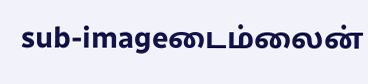sub-imageடைம்லைன்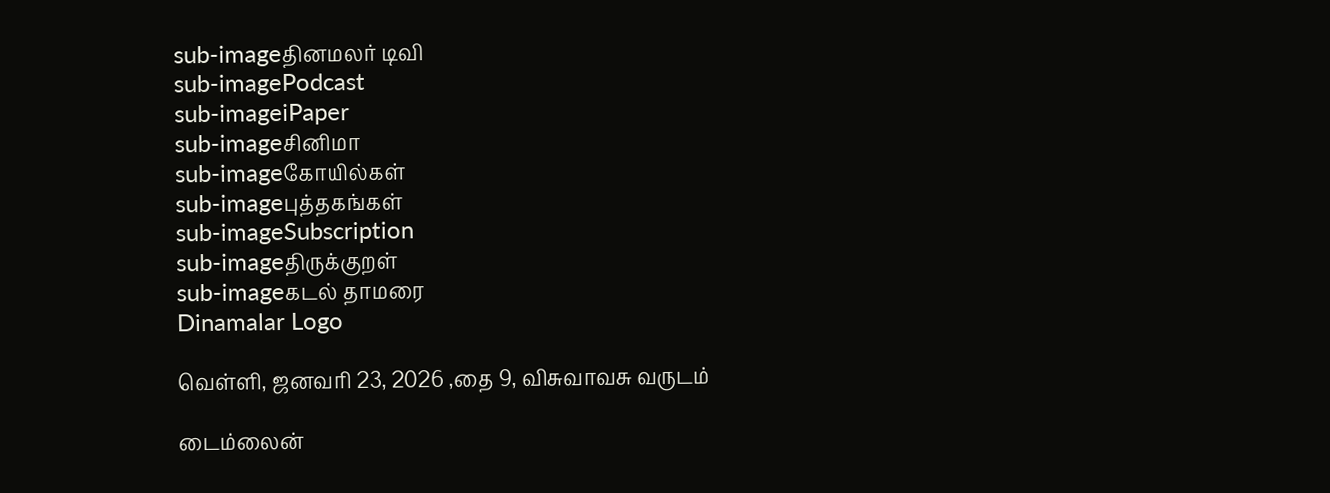sub-imageதினமலர் டிவி
sub-imagePodcast
sub-imageiPaper
sub-imageசினிமா
sub-imageகோயில்கள்
sub-imageபுத்தகங்கள்
sub-imageSubscription
sub-imageதிருக்குறள்
sub-imageகடல் தாமரை
Dinamalar Logo

வெள்ளி, ஜனவரி 23, 2026 ,தை 9, விசுவாவசு வருடம்

டைம்லைன்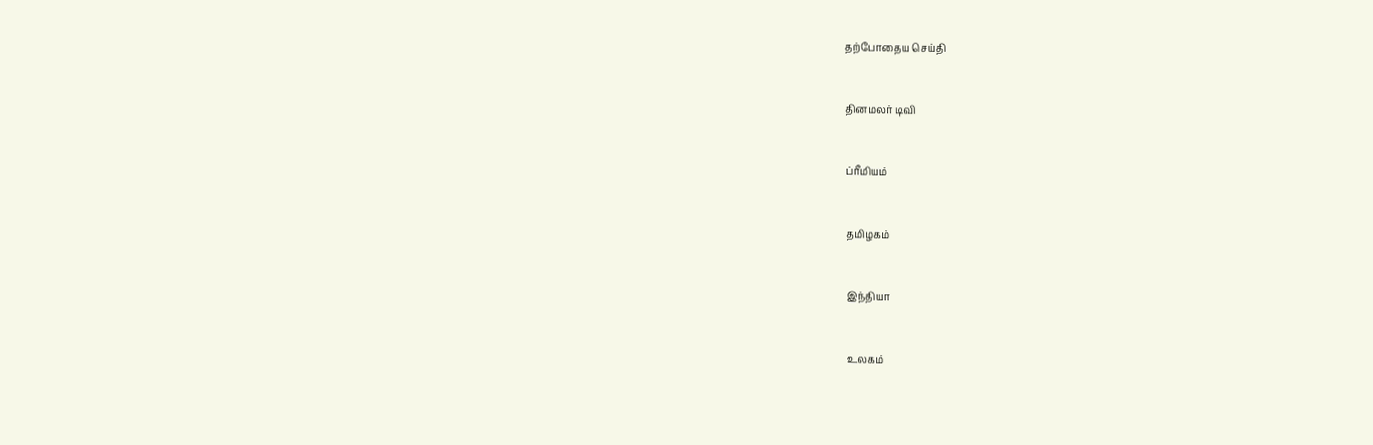தற்போதைய செய்தி


தினமலர் டிவி


ப்ரீமியம்


தமிழகம்


இந்தியா


உலகம்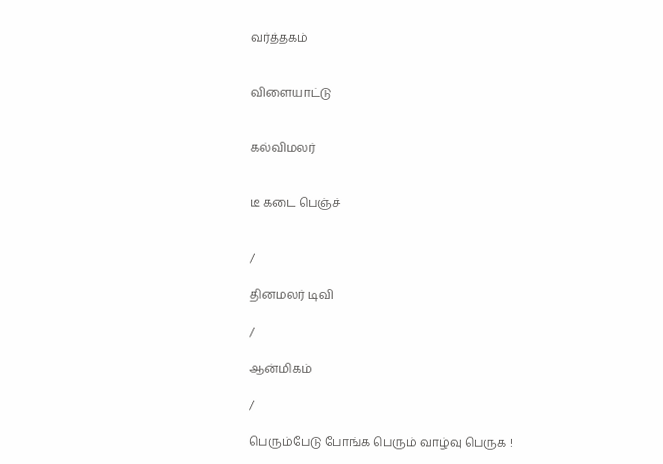வர்த்தகம்


விளையாட்டு


கல்விமலர்


டீ கடை பெஞ்ச்


/

தினமலர் டிவி

/

ஆன்மிகம்

/

பெரும்பேடு போங்க பெரும் வாழ்வு பெருக !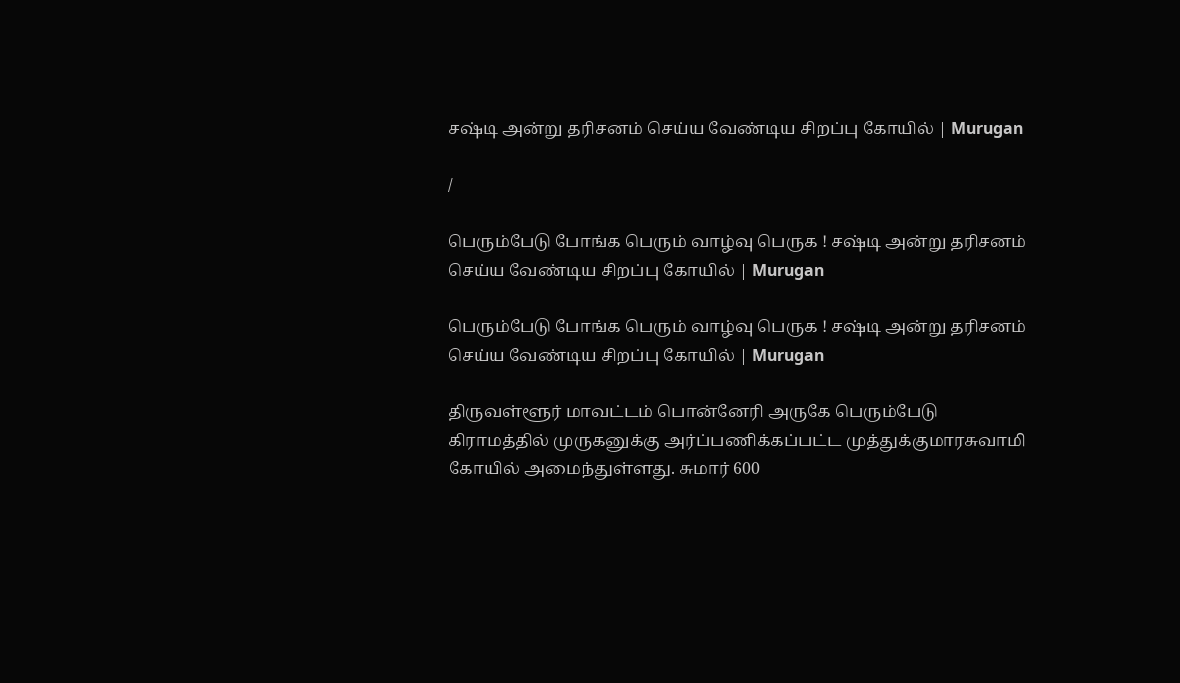சஷ்டி அன்று தரிசனம் செய்ய வேண்டிய சிறப்பு கோயில் | Murugan

/

பெரும்பேடு போங்க பெரும் வாழ்வு பெருக ! சஷ்டி அன்று தரிசனம் செய்ய வேண்டிய சிறப்பு கோயில் | Murugan

பெரும்பேடு போங்க பெரும் வாழ்வு பெருக ! சஷ்டி அன்று தரிசனம் செய்ய வேண்டிய சிறப்பு கோயில் | Murugan

திருவள்ளூர் மாவட்டம் பொன்னேரி அருகே பெரும்பேடு கிராமத்தில் முருகனுக்கு அர்ப்பணிக்கப்பட்ட முத்துக்குமாரசுவாமி கோயில் அமைந்துள்ளது. சுமார் 600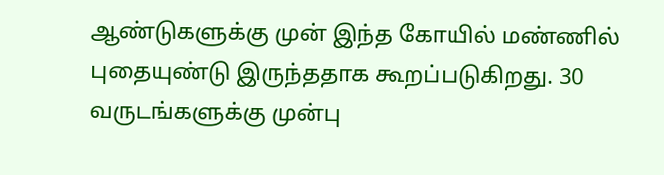ஆண்டுகளுக்கு முன் இந்த கோயில் மண்ணில் புதையுண்டு இருந்ததாக கூறப்படுகிறது. 30 வருடங்களுக்கு முன்பு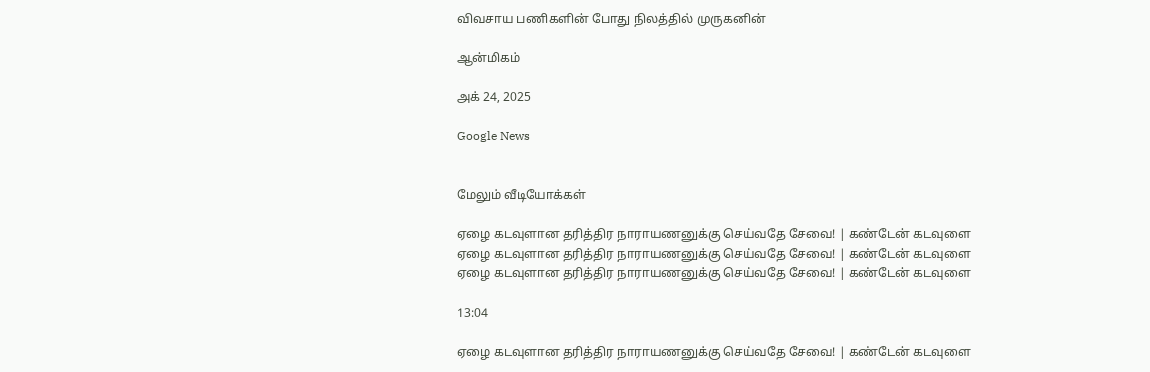விவசாய பணிகளின் போது நிலத்தில் முருகனின்

ஆன்மிகம்

அக் 24, 2025

Google News


மேலும் வீடியோக்கள்

ஏழை கடவுளான தரித்திர நாராயணனுக்கு செய்வதே சேவை! | கண்டேன் கடவுளை
ஏழை கடவுளான தரித்திர நாராயணனுக்கு செய்வதே சேவை! | கண்டேன் கடவுளை
ஏழை கடவுளான தரித்திர நாராயணனுக்கு செய்வதே சேவை! | கண்டேன் கடவுளை

13:04

ஏழை கடவுளான தரித்திர நாராயணனுக்கு செய்வதே சேவை! | கண்டேன் கடவுளை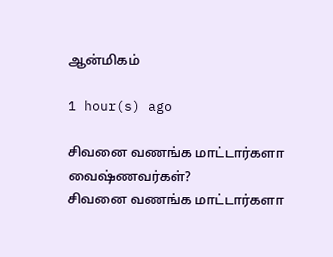ஆன்மிகம்

1 hour(s) ago

சிவனை வணங்க மாட்டார்களா வைஷ்ணவர்கள்?
சிவனை வணங்க மாட்டார்களா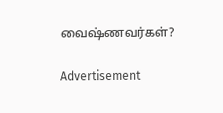வைஷ்ணவர்கள்?

Advertisement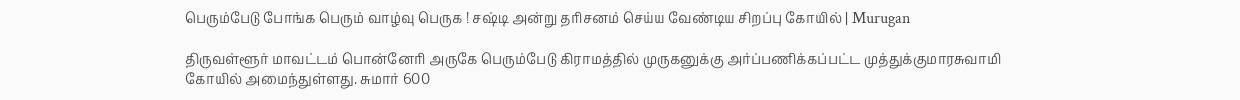பெரும்பேடு போங்க பெரும் வாழ்வு பெருக ! சஷ்டி அன்று தரிசனம் செய்ய வேண்டிய சிறப்பு கோயில் | Murugan

திருவள்ளூர் மாவட்டம் பொன்னேரி அருகே பெரும்பேடு கிராமத்தில் முருகனுக்கு அர்ப்பணிக்கப்பட்ட முத்துக்குமாரசுவாமி கோயில் அமைந்துள்ளது. சுமார் 600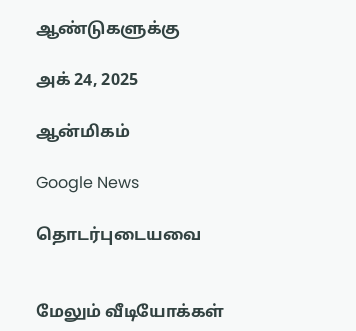ஆண்டுகளுக்கு

அக் 24, 2025

ஆன்மிகம்

Google News

தொடர்புடையவை


மேலும் வீடியோக்கள்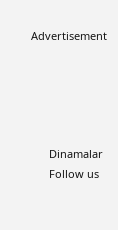Advertisement





      Dinamalar
      Follow us